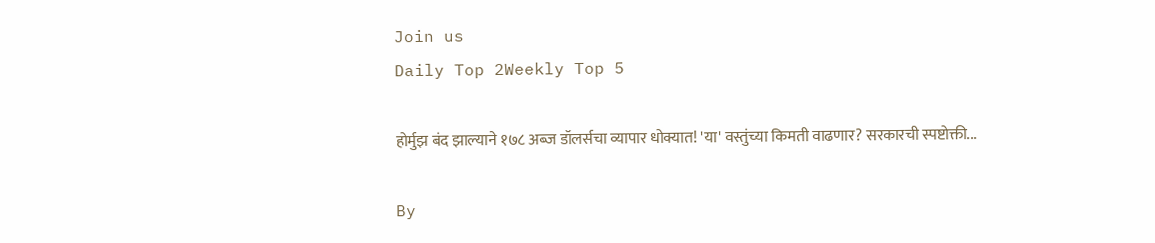Join us
Daily Top 2Weekly Top 5

होर्मुझ बंद झाल्याने १७८ अब्ज डॉलर्सचा व्यापार धोक्यात! 'या' वस्तुंच्या किमती वाढणार? सरकारची स्पष्टोक्ती...

By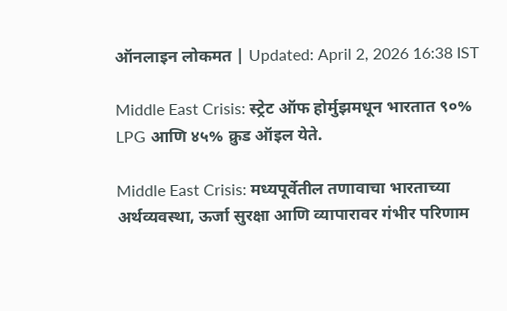ऑनलाइन लोकमत | Updated: April 2, 2026 16:38 IST

Middle East Crisis: स्ट्रेट ऑफ होर्मुझमधून भारतात ९०% LPG आणि ४५% क्रुड ऑइल येते.

Middle East Crisis: मध्यपूर्वेतील तणावाचा भारताच्या अर्थव्यवस्था, ऊर्जा सुरक्षा आणि व्यापारावर गंभीर परिणाम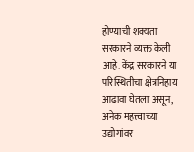होण्याची शक्यता सरकारने व्यक्त केली आहे. केंद्र सरकारने या परिस्थितीचा क्षेत्रनिहाय आढावा घेतला असून, अनेक महत्त्वाच्या उद्योगांवर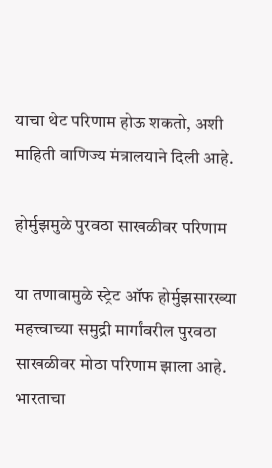याचा थेट परिणाम होऊ शकतो, अशी माहिती वाणिज्य मंत्रालयाने दिली आहे.

होर्मुझमुळे पुरवठा साखळीवर परिणाम

या तणावामुळे स्ट्रेट ऑफ होर्मुझसारख्या महत्त्वाच्या समुद्री मार्गांवरील पुरवठा साखळीवर मोठा परिणाम झाला आहे. भारताचा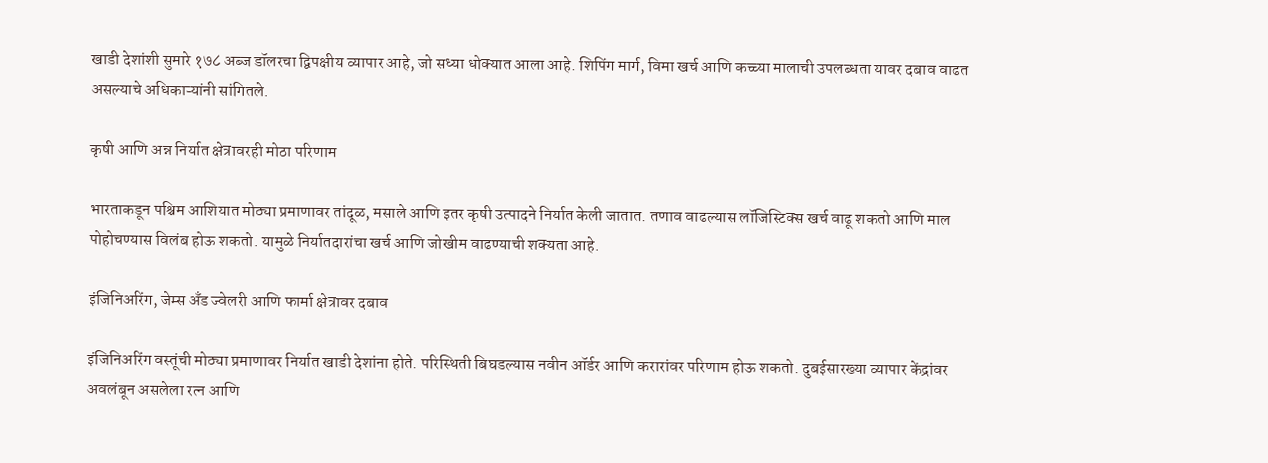खाडी देशांशी सुमारे १७८ अब्ज डॉलरचा द्विपक्षीय व्यापार आहे, जो सध्या धोक्यात आला आहे. शिपिंग मार्ग, विमा खर्च आणि कच्च्या मालाची उपलब्धता यावर दबाव वाढत असल्याचे अधिकाऱ्यांनी सांगितले.

कृषी आणि अन्न निर्यात क्षेत्रावरही मोठा परिणाम

भारताकडून पश्चिम आशियात मोठ्या प्रमाणावर तांदूळ, मसाले आणि इतर कृषी उत्पादने निर्यात केली जातात. तणाव वाढल्यास लॉजिस्टिक्स खर्च वाढू शकतो आणि माल पोहोचण्यास विलंब होऊ शकतो. यामुळे निर्यातदारांचा खर्च आणि जोखीम वाढण्याची शक्यता आहे.

इंजिनिअरिंग, जेम्स अँड ज्वेलरी आणि फार्मा क्षेत्रावर दबाव

इंजिनिअरिंग वस्तूंची मोठ्या प्रमाणावर निर्यात खाडी देशांना होते. परिस्थिती बिघडल्यास नवीन ऑर्डर आणि करारांवर परिणाम होऊ शकतो. दुबईसारख्या व्यापार केंद्रांवर अवलंबून असलेला रत्न आणि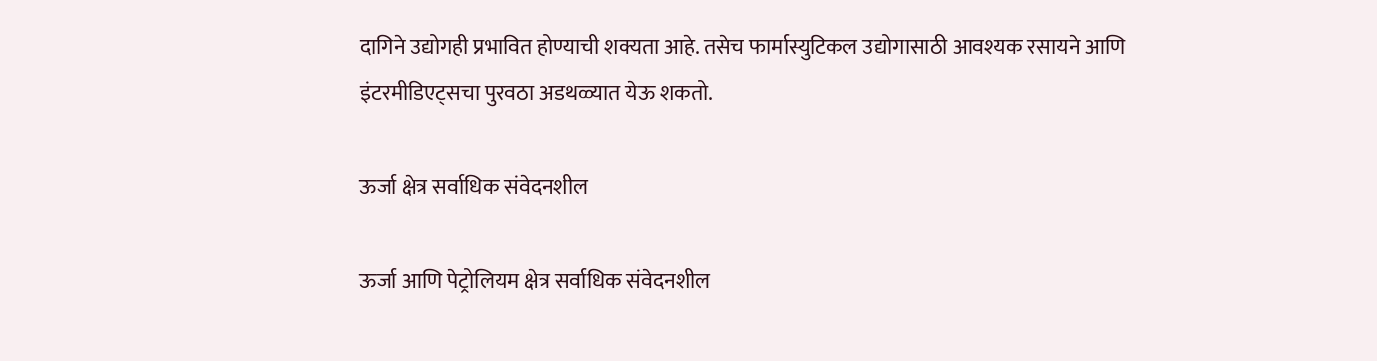दागिने उद्योगही प्रभावित होण्याची शक्यता आहे. तसेच फार्मास्युटिकल उद्योगासाठी आवश्यक रसायने आणि इंटरमीडिएट्सचा पुरवठा अडथळ्यात येऊ शकतो.

ऊर्जा क्षेत्र सर्वाधिक संवेदनशील

ऊर्जा आणि पेट्रोलियम क्षेत्र सर्वाधिक संवेदनशील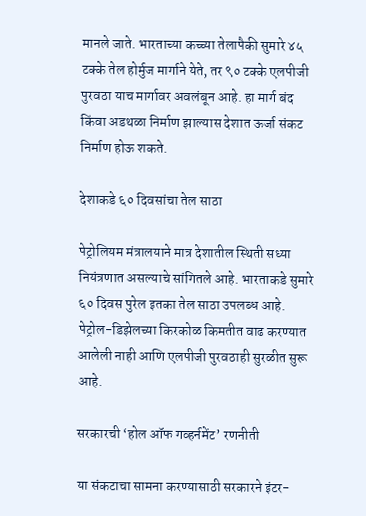मानले जाते. भारताच्या कच्च्या तेलापैकी सुमारे ४५ टक्के तेल होर्मुज मार्गाने येते, तर ९० टक्के एलपीजी पुरवठा याच मार्गावर अवलंबून आहे. हा मार्ग बंद किंवा अडथळा निर्माण झाल्यास देशात ऊर्जा संकट निर्माण होऊ शकते.

देशाकडे ६० दिवसांचा तेल साठा

पेट्रोलियम मंत्रालयाने मात्र देशातील स्थिती सध्या नियंत्रणात असल्याचे सांगितले आहे. भारताकडे सुमारे ६० दिवस पुरेल इतका तेल साठा उपलब्ध आहे. पेट्रोल-डिझेलच्या किरकोळ किमतीत वाढ करण्यात आलेली नाही आणि एलपीजी पुरवठाही सुरळीत सुरू आहे.

सरकारची ‘होल ऑफ गव्हर्नमेंट’ रणनीती

या संकटाचा सामना करण्यासाठी सरकारने इंटर-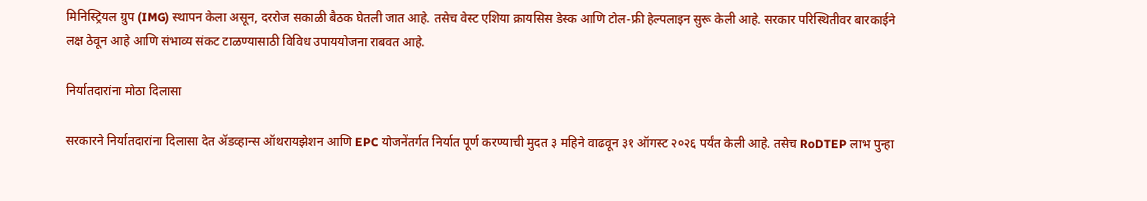मिनिस्ट्रियल ग्रुप (IMG) स्थापन केला असून, दररोज सकाळी बैठक घेतली जात आहे. तसेच वेस्ट एशिया क्रायसिस डेस्क आणि टोल-फ्री हेल्पलाइन सुरू केली आहे. सरकार परिस्थितीवर बारकाईने लक्ष ठेवून आहे आणि संभाव्य संकट टाळण्यासाठी विविध उपाययोजना राबवत आहे.

निर्यातदारांना मोठा दिलासा

सरकारने निर्यातदारांना दिलासा देत ॲडव्हान्स ऑथरायझेशन आणि EPC योजनेंतर्गत निर्यात पूर्ण करण्याची मुदत ३ महिने वाढवून ३१ ऑगस्ट २०२६ पर्यंत केली आहे. तसेच RoDTEP लाभ पुन्हा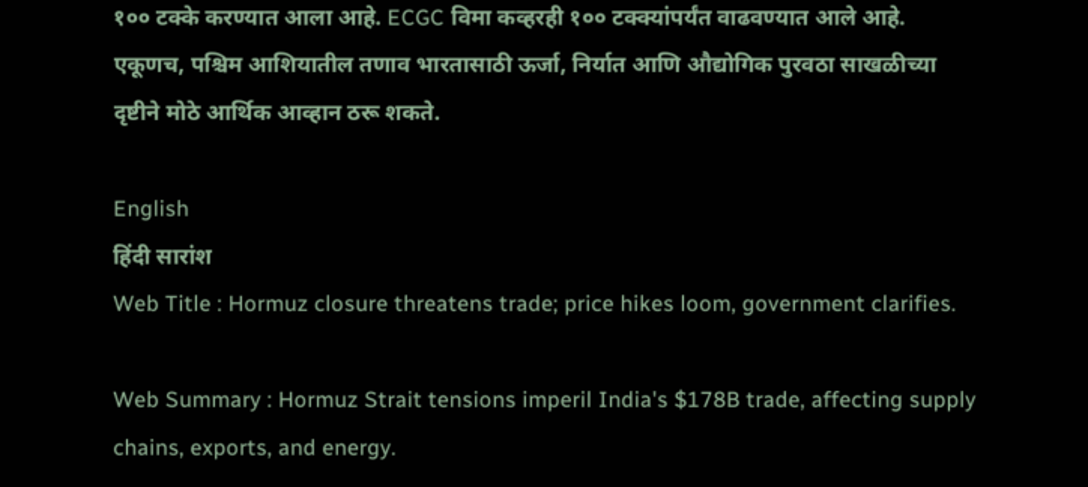१०० टक्के करण्यात आला आहे. ECGC विमा कव्हरही १०० टक्क्यांपर्यंत वाढवण्यात आले आहे. एकूणच, पश्चिम आशियातील तणाव भारतासाठी ऊर्जा, निर्यात आणि औद्योगिक पुरवठा साखळीच्या दृष्टीने मोठे आर्थिक आव्हान ठरू शकते.

English
हिंदी सारांश
Web Title : Hormuz closure threatens trade; price hikes loom, government clarifies.

Web Summary : Hormuz Strait tensions imperil India's $178B trade, affecting supply chains, exports, and energy.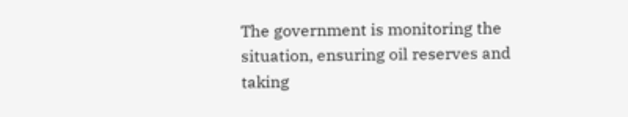The government is monitoring the situation, ensuring oil reserves and taking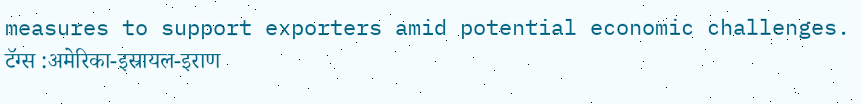measures to support exporters amid potential economic challenges.
टॅग्स :अमेरिका-इस्रायल-इराण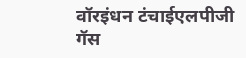वॉरइंधन टंचाईएलपीजी गॅस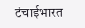टंचाईभारत